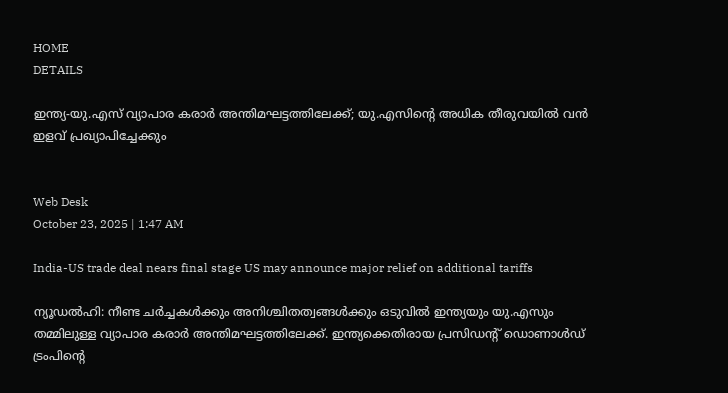HOME
DETAILS

ഇന്ത്യ-യു.എസ് വ്യാപാര കരാര്‍ അന്തിമഘട്ടത്തിലേക്ക്; യു.എസിന്റെ അധിക തീരുവയില്‍ വന്‍ ഇളവ് പ്രഖ്യാപിച്ചേക്കും


Web Desk
October 23, 2025 | 1:47 AM

India-US trade deal nears final stage US may announce major relief on additional tariffs

ന്യൂഡല്‍ഹി: നീണ്ട ചര്‍ച്ചകള്‍ക്കും അനിശ്ചിതത്വങ്ങള്‍ക്കും ഒടുവില്‍ ഇന്ത്യയും യു.എസും തമ്മിലുള്ള വ്യാപാര കരാര്‍ അന്തിമഘട്ടത്തിലേക്ക്. ഇന്ത്യക്കെതിരായ പ്രസിഡന്റ് ഡൊണാള്‍ഡ് ട്രംപിന്റെ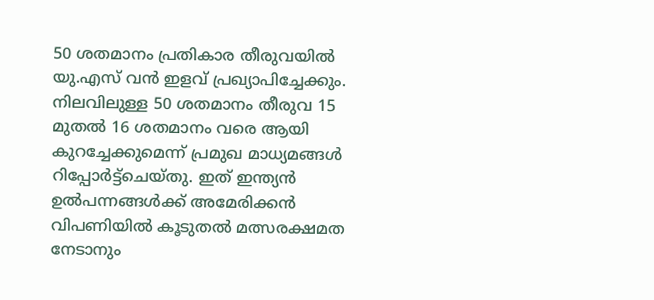50 ശതമാനം പ്രതികാര തീരുവയില്‍ യു.എസ് വന്‍ ഇളവ് പ്രഖ്യാപിച്ചേക്കും. നിലവിലുള്ള 50 ശതമാനം തീരുവ 15 മുതല്‍ 16 ശതമാനം വരെ ആയി കുറച്ചേക്കുമെന്ന് പ്രമുഖ മാധ്യമങ്ങള്‍ റിപ്പോര്‍ട്ട്‌ചെയ്തു. ഇത് ഇന്ത്യന്‍ ഉല്‍പന്നങ്ങള്‍ക്ക് അമേരിക്കന്‍ വിപണിയില്‍ കൂടുതല്‍ മത്സരക്ഷമത നേടാനും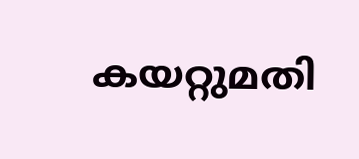കയറ്റുമതി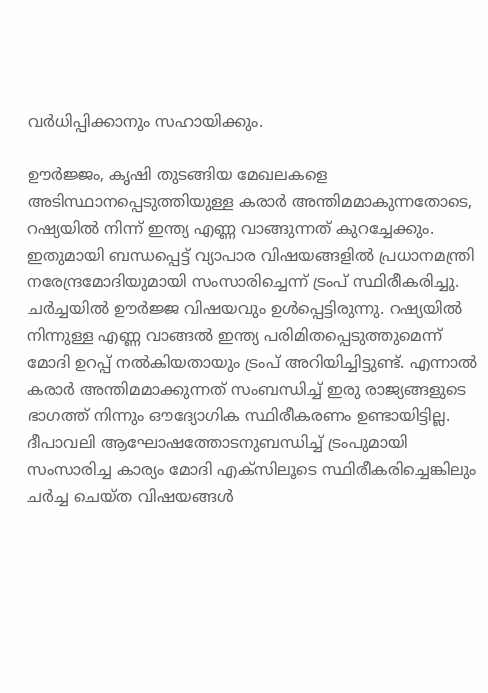വര്‍ധിപ്പിക്കാനും സഹായിക്കും.

ഊര്‍ജ്ജം, കൃഷി തുടങ്ങിയ മേഖലകളെ അടിസ്ഥാനപ്പെടുത്തിയുള്ള കരാര്‍ അന്തിമമാകുന്നതോടെ, റഷ്യയില്‍ നിന്ന് ഇന്ത്യ എണ്ണ വാങ്ങുന്നത് കുറച്ചേക്കും. ഇതുമായി ബന്ധപ്പെട്ട് വ്യാപാര വിഷയങ്ങളില്‍ പ്രധാനമന്ത്രി നരേന്ദ്രമോദിയുമായി സംസാരിച്ചെന്ന് ട്രംപ് സ്ഥിരീകരിച്ചു. ചര്‍ച്ചയില്‍ ഊര്‍ജ്ജ വിഷയവും ഉള്‍പ്പെട്ടിരുന്നു. റഷ്യയില്‍ നിന്നുള്ള എണ്ണ വാങ്ങല്‍ ഇന്ത്യ പരിമിതപ്പെടുത്തുമെന്ന് മോദി ഉറപ്പ് നല്‍കിയതായും ട്രംപ് അറിയിച്ചിട്ടുണ്ട്. എന്നാല്‍ കരാര്‍ അന്തിമമാക്കുന്നത് സംബന്ധിച്ച് ഇരു രാജ്യങ്ങളുടെ ഭാഗത്ത് നിന്നും ഔദ്യോഗിക സ്ഥിരീകരണം ഉണ്ടായിട്ടില്ല.
ദീപാവലി ആഘോഷത്തോടനുബന്ധിച്ച് ട്രംപുമായി സംസാരിച്ച കാര്യം മോദി എക്‌സിലൂടെ സ്ഥിരീകരിച്ചെങ്കിലും ചര്‍ച്ച ചെയ്ത വിഷയങ്ങള്‍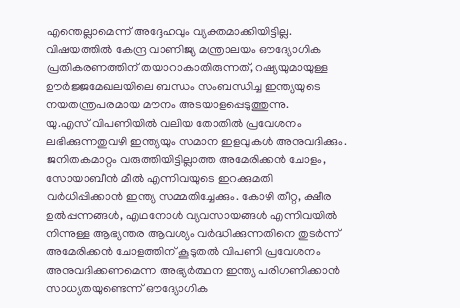എന്തെല്ലാമെന്ന് അദ്ദേഹവും വ്യക്തമാക്കിയിട്ടില്ല. വിഷയത്തില്‍ കേന്ദ്ര വാണിജ്യ മന്ത്രാലയം ഔദ്യോഗിക പ്രതികരണത്തിന് തയാറാകാതിരുന്നത്, റഷ്യയുമായുള്ള ഊര്‍ജ്ജമേഖലയിലെ ബന്ധം സംബന്ധിച്ച ഇന്ത്യയുടെ നയതന്ത്രപരമായ മൗനം അടയാളപ്പെടുത്തുന്നു.
യു.എസ് വിപണിയില്‍ വലിയ തോതില്‍ പ്രവേശനം ലഭിക്കുന്നതുവഴി ഇന്ത്യയും സമാന ഇളവുകള്‍ അനുവദിക്കും. ജനിതകമാറ്റം വരുത്തിയിട്ടില്ലാത്ത അമേരിക്കന്‍ ചോളം, സോയാബീന്‍ മീല്‍ എന്നിവയുടെ ഇറക്കുമതി വര്‍ധിപ്പിക്കാന്‍ ഇന്ത്യ സമ്മതിച്ചേക്കും. കോഴി തീറ്റ, ക്ഷീര ഉല്‍പ്പന്നങ്ങള്‍, എഥനോള്‍ വ്യവസായങ്ങള്‍ എന്നിവയില്‍ നിന്നുള്ള ആഭ്യന്തര ആവശ്യം വര്‍ദ്ധിക്കുന്നതിനെ തുടര്‍ന്ന് അമേരിക്കന്‍ ചോളത്തിന് കൂടുതല്‍ വിപണി പ്രവേശനം അനുവദിക്കണമെന്ന അഭ്യര്‍ത്ഥന ഇന്ത്യ പരിഗണിക്കാന്‍ സാധ്യതയുണ്ടെന്ന് ഔദ്യോഗിക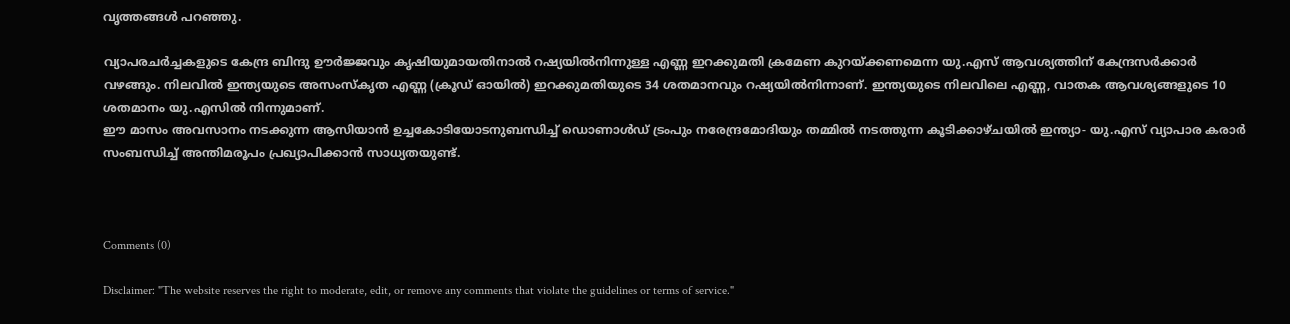വൃത്തങ്ങള്‍ പറഞ്ഞു.

വ്യാപരചര്‍ച്ചകളുടെ കേന്ദ്ര ബിന്ദു ഊര്‍ജ്ജവും കൃഷിയുമായതിനാല്‍ റഷ്യയില്‍നിന്നുള്ള എണ്ണ ഇറക്കുമതി ക്രമേണ കുറയ്ക്കണമെന്ന യു.എസ് ആവശ്യത്തിന് കേന്ദ്രസര്‍ക്കാര്‍ വഴങ്ങും. നിലവില്‍ ഇന്ത്യയുടെ അസംസ്‌കൃത എണ്ണ (ക്രൂഡ് ഓയില്‍) ഇറക്കുമതിയുടെ 34 ശതമാനവും റഷ്യയില്‍നിന്നാണ്. ഇന്ത്യയുടെ നിലവിലെ എണ്ണ, വാതക ആവശ്യങ്ങളുടെ 10 ശതമാനം യു.എസില്‍ നിന്നുമാണ്.
ഈ മാസം അവസാനം നടക്കുന്ന ആസിയാന്‍ ഉച്ചകോടിയോടനുബന്ധിച്ച് ഡൊണാള്‍ഡ് ട്രംപും നരേന്ദ്രമോദിയും തമ്മില്‍ നടത്തുന്ന കൂടിക്കാഴ്ചയില്‍ ഇന്ത്യാ- യു.എസ് വ്യാപാര കരാര്‍ സംബന്ധിച്ച് അന്തിമരൂപം പ്രഖ്യാപിക്കാന്‍ സാധ്യതയുണ്ട്.



Comments (0)

Disclaimer: "The website reserves the right to moderate, edit, or remove any comments that violate the guidelines or terms of service."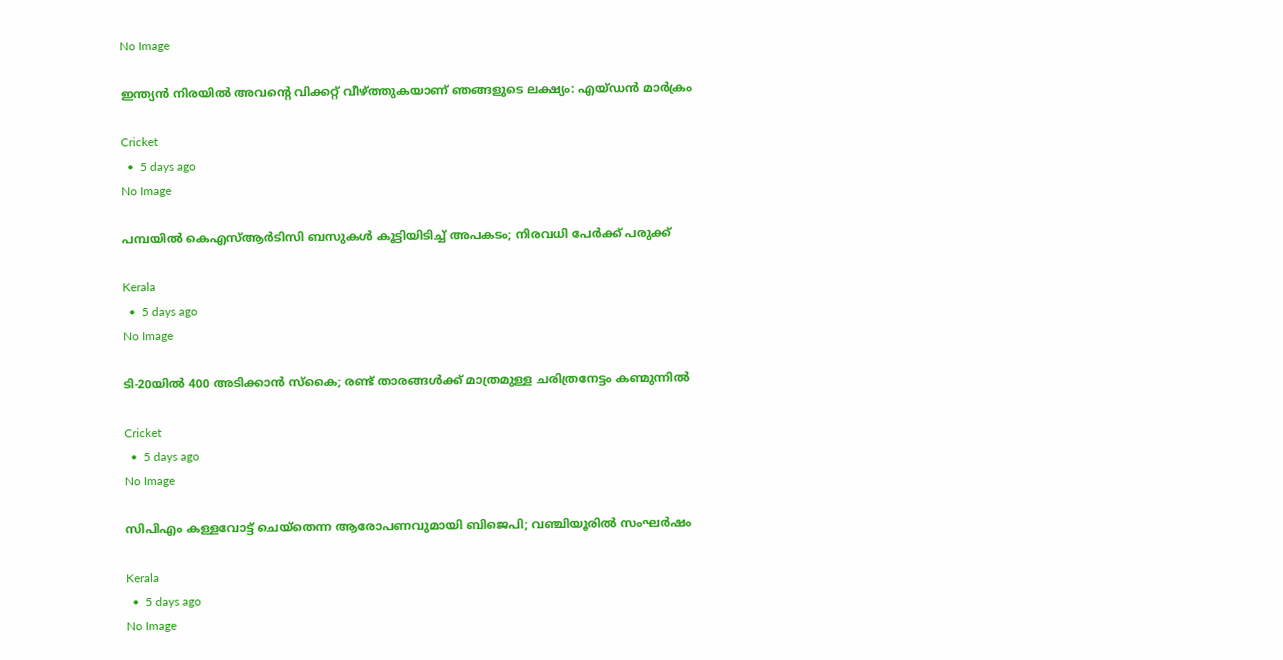No Image

ഇന്ത്യൻ നിരയിൽ അവന്റെ വിക്കറ്റ് വീഴ്ത്തുകയാണ് ഞങ്ങളുടെ ലക്ഷ്യം: എയ്ഡൻ മാർക്രം

Cricket
  •  5 days ago
No Image

പമ്പയിൽ കെഎസ്ആർടിസി ബസുകൾ കൂട്ടിയിടിച്ച് അപകടം; നിരവധി പേർക്ക് പരുക്ക്

Kerala
  •  5 days ago
No Image

ടി-20യിൽ 400 അടിക്കാൻ സ്‌കൈ; രണ്ട് താരങ്ങൾക്ക് മാത്രമുള്ള ചരിത്രനേട്ടം കണ്മുന്നിൽ

Cricket
  •  5 days ago
No Image

സിപിഎം കള്ളവോട്ട് ചെയ്‌തെന്ന ആരോപണവുമായി ബിജെപി; വഞ്ചിയൂരിൽ സംഘർഷം

Kerala
  •  5 days ago
No Image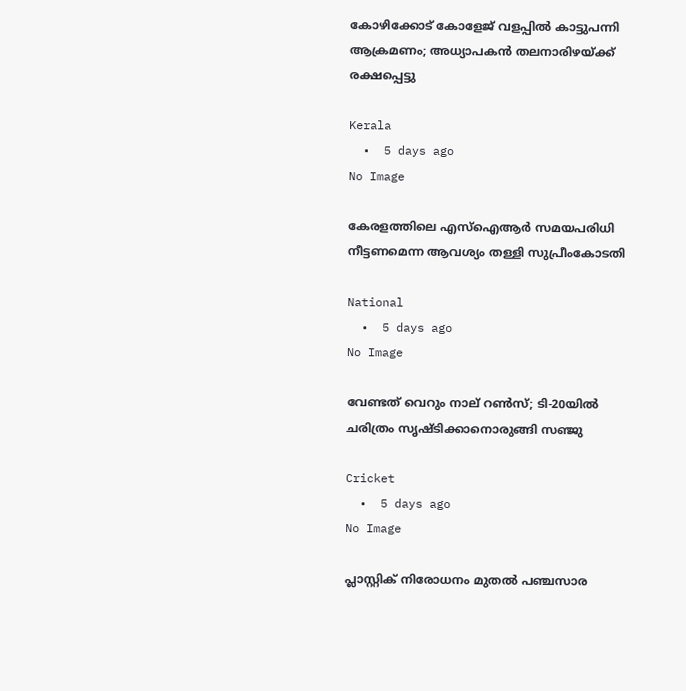കോഴിക്കോട് കോളേജ് വളപ്പിൽ കാട്ടുപന്നി ആക്രമണം; അധ്യാപകൻ തലനാരിഴയ്ക്ക് രക്ഷപ്പെട്ടു

Kerala
  •  5 days ago
No Image

കേരളത്തിലെ എസ്ഐആർ സമയപരിധി നീട്ടണമെന്ന ആവശ്യം തള്ളി സുപ്രീംകോടതി

National
  •  5 days ago
No Image

വേണ്ടത് വെറും നാല് റൺസ്; ടി-20യിൽ ചരിത്രം സൃഷ്ടിക്കാനൊരുങ്ങി സഞ്ജു

Cricket
  •  5 days ago
No Image

പ്ലാസ്റ്റിക് നിരോധനം മുതൽ പഞ്ചസാര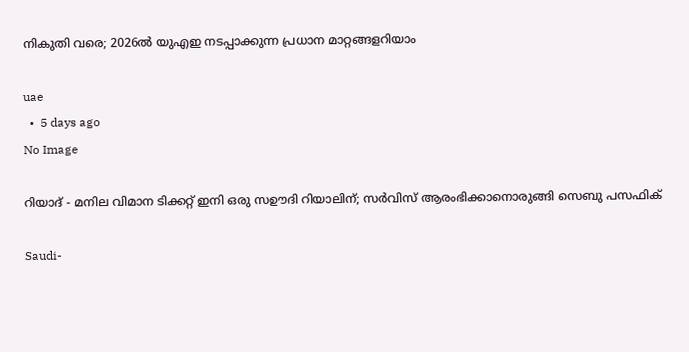നികുതി വരെ; 2026ൽ യുഎഇ നടപ്പാക്കുന്ന പ്രധാന മാറ്റങ്ങളറിയാം

uae
  •  5 days ago
No Image

റിയാദ് - മനില വിമാന ടിക്കറ്റ് ഇനി ഒരു സഊദി റിയാലിന്; സർവിസ് ആരംഭിക്കാനൊരുങ്ങി സെബു പസഫിക്

Saudi-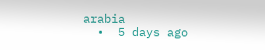arabia
  •  5 days ago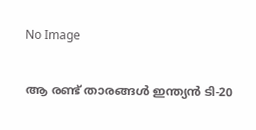No Image

ആ രണ്ട് താരങ്ങൾ ഇന്ത്യൻ ടി-20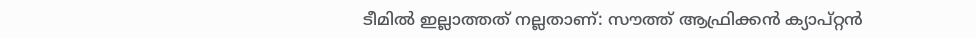ടീമിൽ ഇല്ലാത്തത് നല്ലതാണ്: സൗത്ത് ആഫ്രിക്കൻ ക്യാപ്റ്റൻ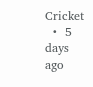Cricket
  •  5 days ago